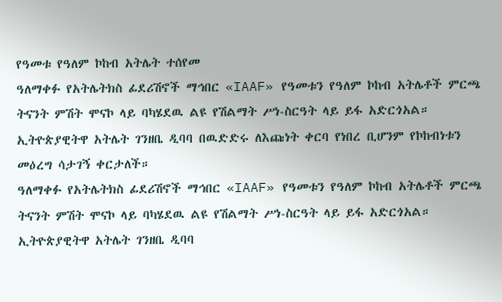የዓመቱ የዓለም ኮከብ አትሌት ተሰየመ
ዓለማቀፉ የአትሌትክስ ፊደሪሽኖች ማኅበር «IAAF» የዓመቱን የዓለም ኮከብ አትሌቶች ምርጫ ትናንት ምሽት ሞናኮ ላይ ባካሄደዉ ልዩ የሽልማት ሥነ-ስርዓት ላይ ይፋ አድርጎአል። ኢትዮጵያዊትዋ አትሌት ገንዘቤ ዲባባ በዉድድሩ ለእጩነት ቀርባ የነበረ ቢሆንም የኮከብነቱን መዕረግ ሳታገኝ ቀርታለች።
ዓለማቀፉ የአትሌትክስ ፊደሪሽኖች ማኅበር «IAAF» የዓመቱን የዓለም ኮከብ አትሌቶች ምርጫ ትናንት ምሽት ሞናኮ ላይ ባካሄደዉ ልዩ የሽልማት ሥነ-ስርዓት ላይ ይፋ አድርጎአል። ኢትዮጵያዊትዋ አትሌት ገንዘቤ ዲባባ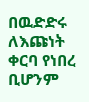በዉድድሩ ለእጩነት ቀርባ የነበረ ቢሆንም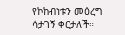የኮከብነቱን መዕረግ ሳታገኝ ቀርታለች።